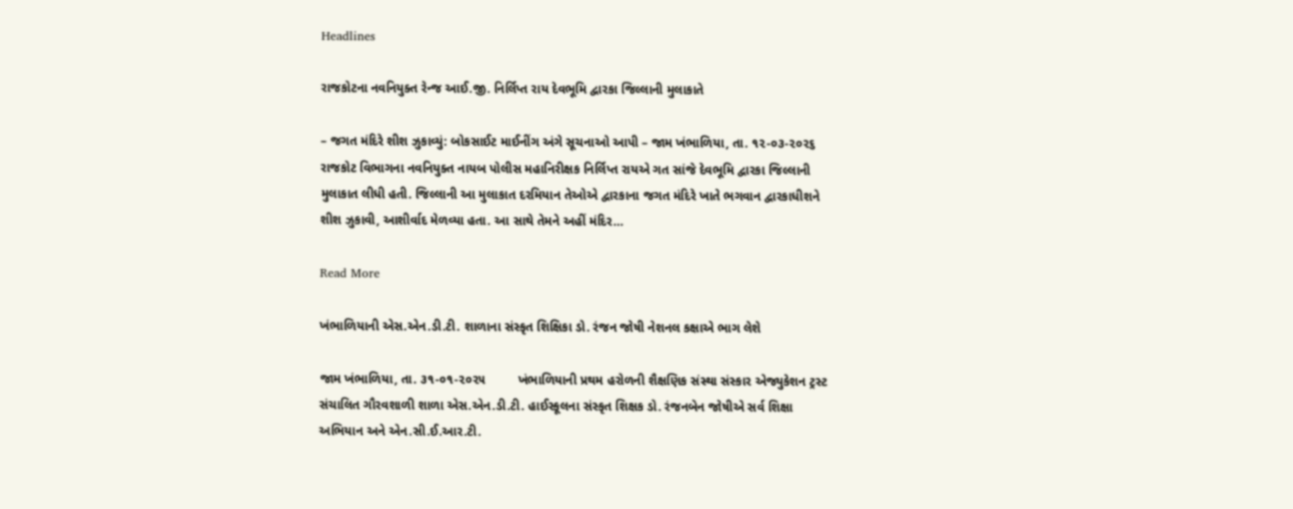Headlines

રાજકોટના નવનિયુક્ત રેન્જ આઈ.જી. નિર્લિપ્ત રાય દેવભૂમિ દ્વારકા જિલ્લાની મુલાકાતે

– જગત મંદિરે શીશ ઝુકાવ્યું: બોકસાઈટ માઈનીંગ અંગે સૂચનાઓ આપી – જામ ખંભાળિયા, તા. ૧૨-૦૩-૨૦૨૬       રાજકોટ વિભાગના નવનિયુક્ત નાયબ પોલીસ મહાનિરીક્ષક નિર્લિપ્ત રાયએ ગત સાંજે દેવભૂમિ દ્વારકા જિલ્લાની મુલાકાત લીધી હતી. જિલ્લાની આ મુલાકાત દરમિયાન તેઓએ દ્વારકાના જગત મંદિરે ખાતે ભગવાન દ્વારકાધીશને શીશ ઝુકાવી, આશીર્વાદ મેળવ્યા હતા. આ સાથે તેમને અહીં મંદિર…

Read More

ખંભાળિયાની એસ.એન.ડી.ટી. શાળાના સંસ્કૃત શિક્ષિકા ડો. રંજન જોષી નેશનલ કક્ષાએ ભાગ લેશે

જામ ખંભાળિયા, તા. ૩૧-૦૧-૨૦૨૫         ખંભાળિયાની પ્રથમ હરોળની શૈક્ષણિક સંસ્થા સંસ્કાર એજ્યુકેશન ટ્રસ્ટ સંચાલિત ગૌરવશાળી શાળા એસ.એન.ડી.ટી. હાઈસ્કૂલના સંસ્કૃત શિક્ષક ડો. રંજનબેન જોષીએ સર્વ શિક્ષા અભિયાન અને એન.સી.ઈ.આર.ટી.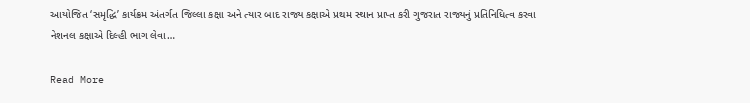આયોજિત ‘સમૃદ્ધિ’ કાર્યક્રમ અંતર્ગત જિલ્લા કક્ષા અને ત્યાર બાદ રાજ્ય કક્ષાએ પ્રથમ સ્થાન પ્રાપ્ત કરી ગુજરાત રાજ્યનું પ્રતિનિધિત્વ કરવા નેશનલ કક્ષાએ દિલ્હી ભાગ લેવા…

Read More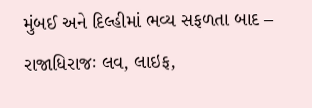મુંબઈ અને દિલ્હીમાં ભવ્ય સફળતા બાદ – રાજાધિરાજઃ લવ, લાઇફ,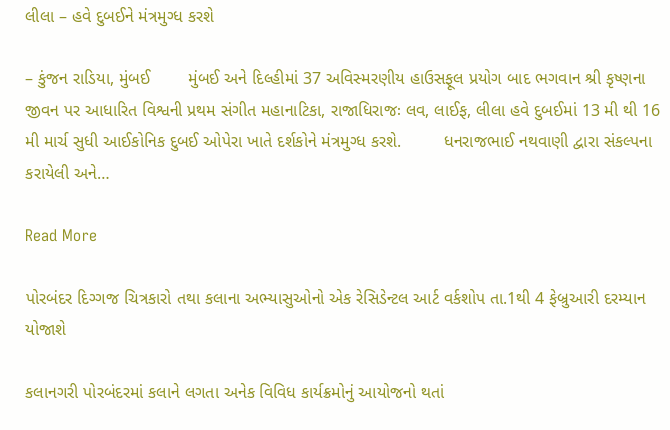લીલા – હવે દુબઈને મંત્રમુગ્ધ કરશે

– કુંજન રાડિયા, મુંબઈ        મુંબઈ અને દિલ્હીમાં 37 અવિસ્મરણીય હાઉસફૂલ પ્રયોગ બાદ ભગવાન શ્રી કૃષ્ણના જીવન પર આધારિત વિશ્વની પ્રથમ સંગીત મહાનાટિકા, રાજાધિરાજઃ લવ, લાઈફ, લીલા હવે દુબઈમાં 13 મી થી 16 મી માર્ચ સુધી આઈકોનિક દુબઈ ઓપેરા ખાતે દર્શકોને મંત્રમુગ્ધ કરશે.         ધનરાજભાઈ નથવાણી દ્વારા સંકલ્પના કરાયેલી અને…

Read More

પોરબંદર દિગ્ગજ ચિત્રકારો તથા કલાના અભ્યાસુઓનો એક રેસિડેન્ટલ આર્ટ વર્કશોપ તા.1થી 4 ફેબ્રુઆરી દરમ્યાન યોજાશે

કલાનગરી પોરબંદરમાં કલાને લગતા અનેક વિવિધ કાર્યક્રમોનું આયોજનો થતાં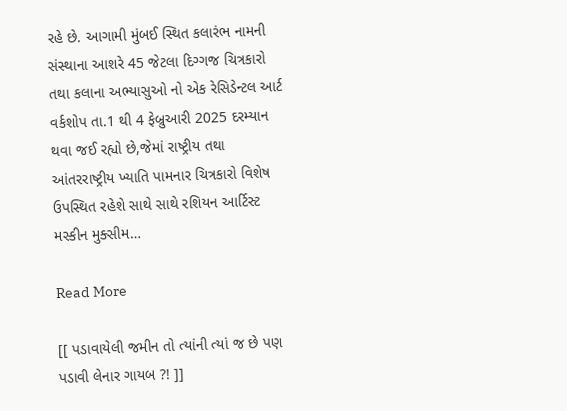રહે છે. આગામી મુંબઈ સ્થિત કલારંભ નામની સંસ્થાના આશરે 45 જેટલા દિગ્ગજ ચિત્રકારો તથા કલાના અભ્યાસુઓ નો એક રેસિડેન્ટલ આર્ટ વર્કશોપ તા.1 થી 4 ફેબ્રુઆરી 2025 દરમ્યાન થવા જઈ રહ્યો છે,જેમાં રાષ્ટ્રીય તથા આંતરરાષ્ટ્રીય ખ્યાતિ પામનાર ચિત્રકારો વિશેષ ઉપસ્થિત રહેશે સાથે સાથે રશિયન આર્ટિસ્ટ મસ્કીન મુક્સીમ…

Read More

[[ પડાવાયેલી જમીન તો ત્યાંની ત્યાં જ છે પણ પડાવી લેનાર ગાયબ ?! ]]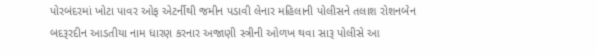પોરબંદરમાં ખોટા પાવર ઓફ એટર્નીથી જમીન પડાવી લેનાર મહિલાની પોલીસને તલાશ રોશનબેન બદરૂરદીન આડતીયા નામ ધારણ કરનાર અજાણી સ્ત્રીની ઓળખ થવા સારૂ પોલીસે આ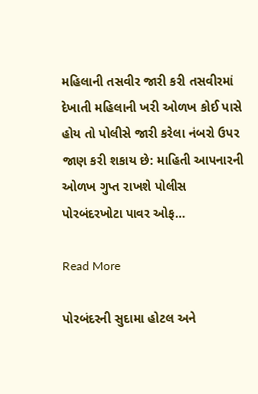મહિલાની તસવીર જારી કરી તસવીરમાં દેખાતી મહિલાની ખરી ઓળખ કોઈ પાસે હોય તો પોલીસે જારી કરેલા નંબરો ઉપર જાણ કરી શકાય છે: માહિતી આપનારની ઓળખ ગુપ્ત રાખશે પોલીસ પોરબંદરખોટા પાવર ઓફ…

Read More

પોરબંદરની સુદામા હોટલ અને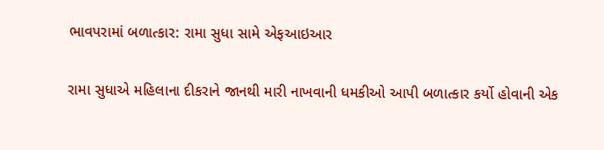ભાવપરામાં બળાત્કાર: રામા સુધા સામે એફઆઇઆર

રામા સુધાએ મહિલાના દીકરાને જાનથી મારી નાખવાની ધમકીઓ આપી બળાત્કાર કર્યો હોવાની એક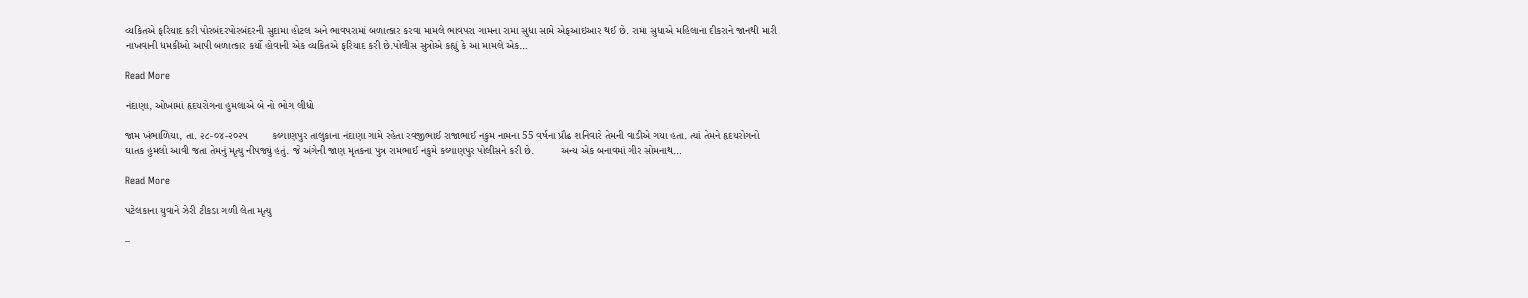વ્યકિતએ ફરિયાદ કરી પોરબંદરપોરબંદરની સુદામા હોટલ અને ભાવપરામાં બળાત્કાર કરવા મામલે ભાવપરા ગામના રામા સુધા સામે એફઆઇઆર થઈ છે. રામા સુધાએ મહિલાના દીકરાને જાનથી મારી નાખવાની ધમકીઓ આપી બળાત્કાર કર્યો હોવાની એક વ્યકિતએ ફરિયાદ કરી છે.પોલીસ સુત્રોએ કહ્યું કે આ મામલે એક…

Read More

નંદાણા, ઓખામાં હૃદયરોગના હુમલાએ બે નો ભોગ લીધો

જામ ખંભાળિયા, તા. ૨૮-૦૪-૨૦૨૫        કલ્યાણપુર તાલુકાના નંદાણા ગામે રહેતા રવજીભાઈ રાજાભાઈ નકુમ નામના 55 વર્ષના પ્રૌઢ શનિવારે તેમની વાડીએ ગયા હતા. ત્યાં તેમને હૃદયરોગનો ઘાતક હુમલો આવી જતા તેમનું મૃત્યુ નીપજ્યું હતું. જે અંગેની જાણ મૃતકના પુત્ર રામભાઈ નકુમે કલ્યાણપુર પોલીસને કરી છે.         અન્ય એક બનાવમાં ગીર સોમનાથ…

Read More

પટેલકાના યુવાને ઝેરી ટીકડા ગળી લેતા મૃત્યુ

–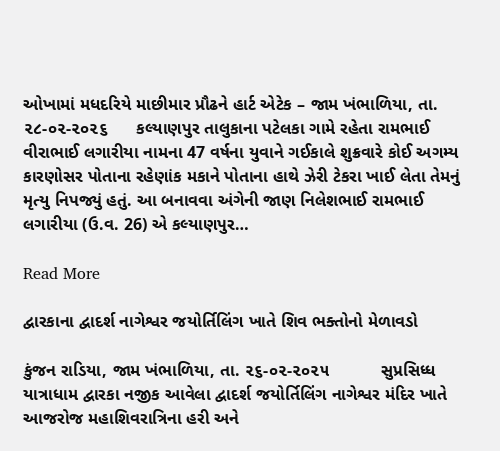ઓખામાં મધદરિયે માછીમાર પ્રૌઢને હાર્ટ એટેક – જામ ખંભાળિયા, તા. ૨૮-૦૨-૨૦૨૬      કલ્યાણપુર તાલુકાના પટેલકા ગામે રહેતા રામભાઈ વીરાભાઈ લગારીયા નામના 47 વર્ષના યુવાને ગઈકાલે શુક્રવારે કોઈ અગમ્ય કારણોસર પોતાના રહેણાંક મકાને પોતાના હાથે ઝેરી ટેકરા ખાઈ લેતા તેમનું મૃત્યુ નિપજ્યું હતું. આ બનાવવા અંગેની જાણ નિલેશભાઈ રામભાઈ લગારીયા (ઉ.વ. 26) એ કલ્યાણપુર…

Read More

દ્વારકાના દ્વાદર્શ નાગેશ્વર જયોર્તિલિંગ ખાતે શિવ ભક્તોનો મેળાવડો

કુંજન રાડિયા, જામ ખંભાળિયા, તા. ૨૬-૦૨-૨૦૨૫           સુપ્રસિધ્ધ યાત્રાધામ દ્વારકા નજીક આવેલા દ્વાદર્શ જયોર્તિલિંગ નાગેશ્વર મંદિર ખાતે આજરોજ મહાશિવરાત્રિના હરી અને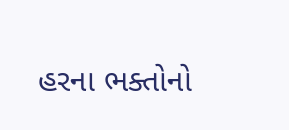હરના ભક્તોનો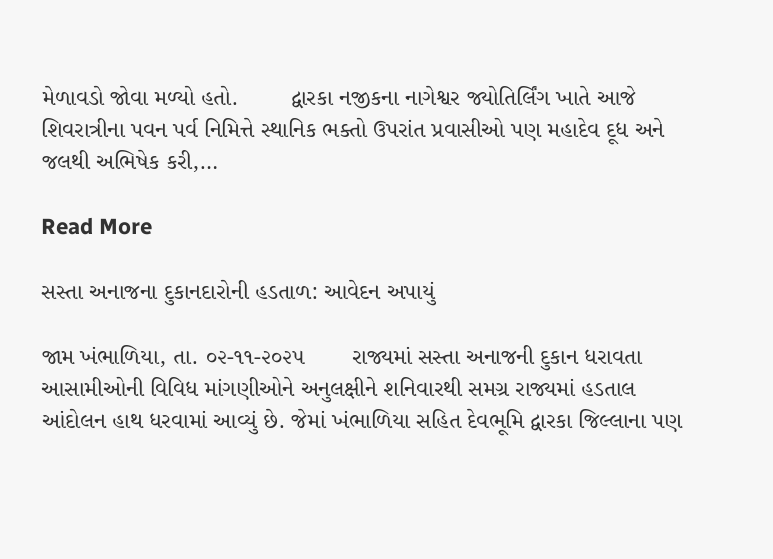મેળાવડો જોવા મળ્યો હતો.        દ્વારકા નજીકના નાગેશ્વર જ્યોતિર્લિંગ ખાતે આજે શિવરાત્રીના પવન પર્વ નિમિત્તે સ્થાનિક ભક્તો ઉપરાંત પ્રવાસીઓ પણ મહાદેવ દૂધ અને જલથી અભિષેક કરી,…

Read More

સસ્તા અનાજના દુકાનદારોની હડતાળ: આવેદન અપાયું

જામ ખંભાળિયા, તા. ૦૨-૧૧-૨૦૨૫       રાજ્યમાં સસ્તા અનાજની દુકાન ધરાવતા આસામીઓની વિવિધ માંગણીઓને અનુલક્ષીને શનિવારથી સમગ્ર રાજ્યમાં હડતાલ આંદોલન હાથ ધરવામાં આવ્યું છે. જેમાં ખંભાળિયા સહિત દેવભૂમિ દ્વારકા જિલ્લાના પણ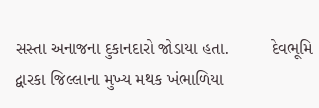સસ્તા અનાજના દુકાનદારો જોડાયા હતા.         દેવભૂમિ દ્વારકા જિલ્લાના મુખ્ય મથક ખંભાળિયા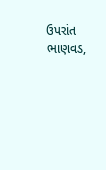ઉપરાંત ભાણવડ,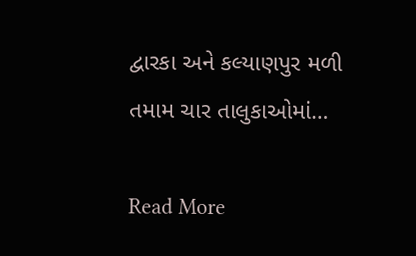દ્વારકા અને કલ્યાણપુર મળી તમામ ચાર તાલુકાઓમાં…

Read More